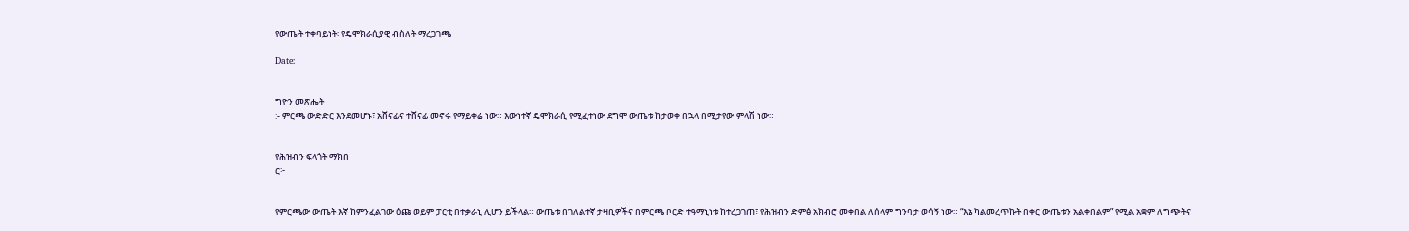የውጤት ተቀባይነት፡ የዴሞክራሲያዊ ብስለት ማረጋገጫ

Date:


ግዮን መጽሔት
:- ምርጫ ውድድር እንደመሆኑ፣ አሸናፊና ተሸናፊ መኖሩ የማይቀሬ ነው። እውነተኛ ዴሞክራሲ የሚፈተነው ደግሞ ውጤቱ ከታወቀ በኋላ በሚታየው ምላሽ ነው።


የሕዝብን ፍላጎት ማክበ
ር፦


የምርጫው ውጤት እኛ ከምንፈልገው ዕጩ ወይም ፓርቲ በተቃራኒ ሊሆን ይችላል። ውጤቱ በገለልተኛ ታዛቢዎችና በምርጫ ቦርድ ተዓማኒነቱ ከተረጋገጠ፣ የሕዝብን ድምፅ አክብሮ መቀበል ለሰላም ግንባታ ወሳኝ ነው። “እኔ ካልመረጥኩት በቀር ውጤቱን አልቀበልም” የሚል አቋም ለግጭትና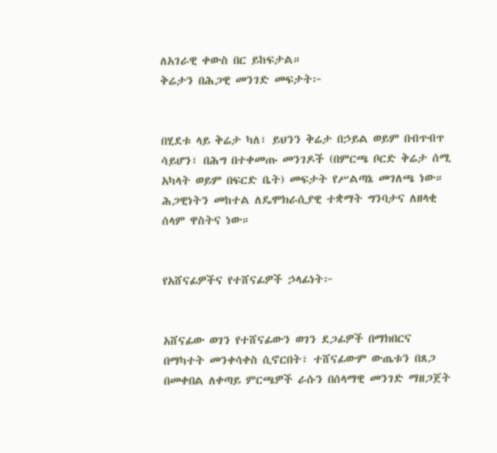ለአገራዊ ቀውስ በር ይከፍታል።
ቅሬታን በሕጋዊ መንገድ መፍታት፦


በሂደቱ ላይ ቅሬታ ካለ፣ ይህንን ቅሬታ በኃይል ወይም በብጥብጥ ሳይሆን፣ በሕግ በተቀመጡ መንገዶች (በምርጫ ቦርድ ቅሬታ ሰሚ አካላት ወይም በፍርድ ቤት) መፍታት የሥልጣኔ መገለጫ ነው። ሕጋዊነትን መከተል ለዴሞክራሲያዊ ተቋማት ግንባታና ለዘላቂ ሰላም ዋስትና ነው።


የአሸናፊዎችና የተሸናፊዎች ኃላፊነት፦


አሸናፊው ወገን የተሸናፊውን ወገን ደጋፊዎች በማክበርና በማካተት መንቀሳቀስ ሲኖርበት፣ ተሸናፊውም ውጤቱን በጸጋ በመቀበል ለቀጣይ ምርጫዎች ራሱን በሰላማዊ መንገድ ማዘጋጀት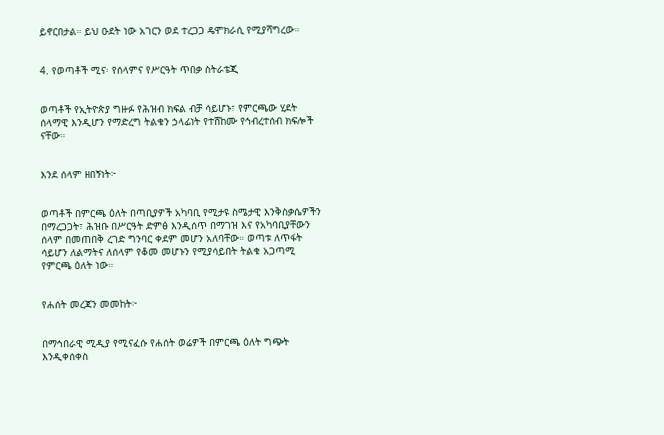ይኖርበታል። ይህ ዑደት ነው አገርን ወደ ተረጋጋ ዴሞክራሲ የሚያሻግረው።


4. የወጣቶች ሚና፡ የሰላምና የሥርዓት ጥበቃ ስትራቴጂ


ወጣቶች የኢትዮጵያ ግዙፉ የሕዝብ ክፍል ብቻ ሳይሆኑ፣ የምርጫው ሂደት ሰላማዊ እንዲሆን የማድረግ ትልቁን ኃላፊነት የተሸከሙ የኅብረተሰብ ክፍሎች ናቸው።


እንደ ሰላም ዘበኝነት፦


ወጣቶች በምርጫ ዕለት በጣቢያዎች አካባቢ የሚታዩ ስሜታዊ እንቅስቃሴዎችን በማረጋጋት፣ ሕዝቡ በሥርዓት ድምፅ እንዲሰጥ በማገዝ እና የአካባቢያቸውን ሰላም በመጠበቅ ረገድ ግንባር ቀደም መሆን አለባቸው። ወጣቱ ለጥፋት ሳይሆን ለልማትና ለሰላም የቆመ መሆኑን የሚያሳይበት ትልቁ አጋጣሚ የምርጫ ዕለት ነው።


የሐሰት መረጃን መመከት፦


በማኅበራዊ ሚዲያ የሚናፈሱ የሐሰት ወሬዎች በምርጫ ዕለት ግጭት እንዲቀሰቀስ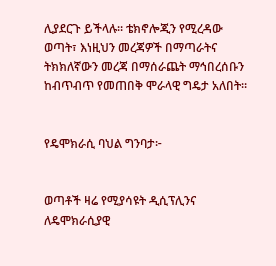ሊያደርጉ ይችላሉ። ቴክኖሎጂን የሚረዳው ወጣት፣ እነዚህን መረጃዎች በማጣራትና ትክክለኛውን መረጃ በማሰራጨት ማኅበረሰቡን ከብጥብጥ የመጠበቅ ሞራላዊ ግዴታ አለበት።


የዴሞክራሲ ባህል ግንባታ፦


ወጣቶች ዛሬ የሚያሳዩት ዲሲፕሊንና ለዴሞክራሲያዊ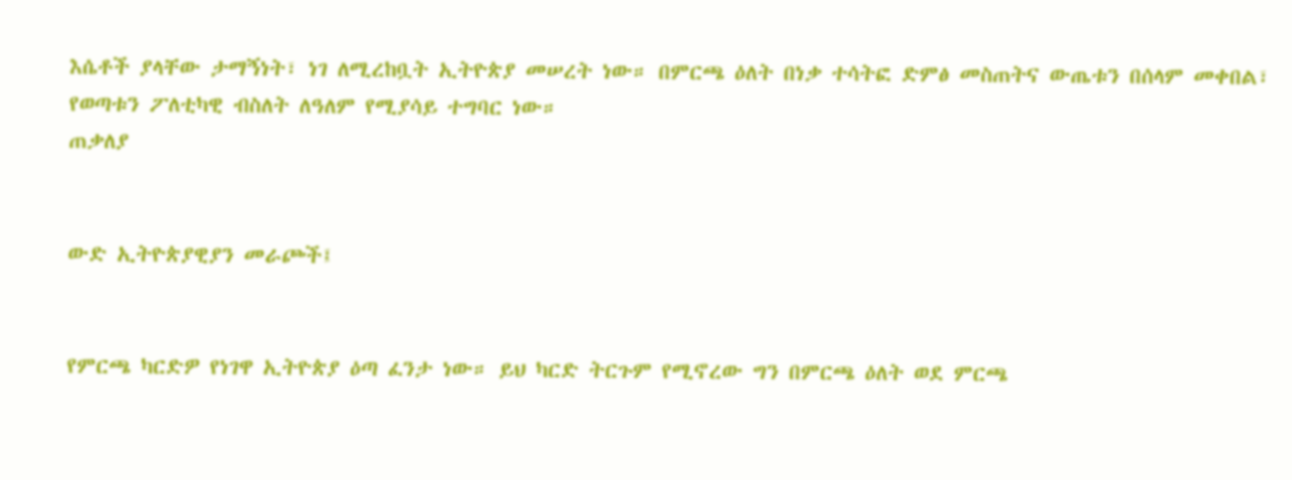እሴቶች ያላቸው ታማኝነት፣ ነገ ለሚረከቧት ኢትዮጵያ መሠረት ነው። በምርጫ ዕለት በነቃ ተሳትፎ ድምፅ መስጠትና ውጤቱን በሰላም መቀበል፣ የወጣቱን ፖለቲካዊ ብስለት ለዓለም የሚያሳይ ተግባር ነው።
ጠቃለያ


ውድ ኢትዮጵያዊያን መራጮች፤


የምርጫ ካርድዎ የነገዋ ኢትዮጵያ ዕጣ ፈንታ ነው። ይህ ካርድ ትርጉም የሚኖረው ግን በምርጫ ዕለት ወደ ምርጫ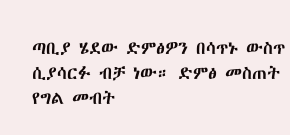ጣቢያ ሄደው ድምፅዎን በሳጥኑ ውስጥ ሲያሳርፉ ብቻ ነው። ድምፅ መስጠት የግል መብት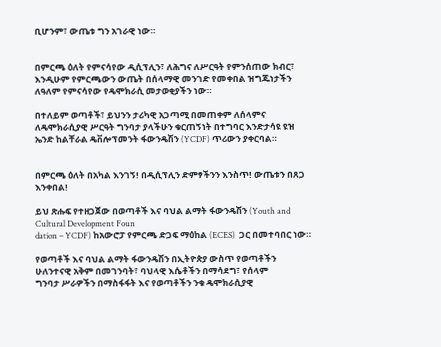ቢሆንም፣ ውጤቱ ግን አገራዊ ነው።


በምርጫ ዕለት የምናሳየው ዲሲፕሊን፣ ለሕግና ለሥርዓት የምንሰጠው ክብር፣ እንዲሁም የምርጫውን ውጤት በሰላማዊ መንገድ የመቀበል ዝግጁነታችን ለዓለም የምናሳየው የዴሞክራሲ መታወቂያችን ነው።

በተለይም ወጣቶች፣ ይህንን ታሪካዊ አጋጣሚ በመጠቀም ለሰላምና ለዴሞክራሲያዊ ሥርዓት ግንባታ ያላችሁን ቁርጠኝነት በተግባር እንድታሳዩ ዩዝ ኤንድ ከልቸራል ዴቨሎፕመንት ፋውንዴሽን (YCDF) ጥሪውን ያቀርባል።


በምርጫ ዕለት በአካል እንገኝ! በዲሲፕሊን ድምፃችንን እንስጥ! ውጤቱን በጸጋ እንቀበል!

ይህ ጽሑፍ የተዘጋጀው በወጣቶች እና ባህል ልማት ፋውንዴሽን (Youth and Cultural Development Foun
dation – YCDF) ከአውሮፓ የምርጫ ድጋፍ ማዕከል (ECES)  ጋር በመተባበር ነው።

የወጣቶች እና ባህል ልማት ፋውንዴሽን በኢትዮጵያ ውስጥ የወጣቶችን ሁለንተናዊ አቅም በመገንባት፣ ባህላዊ እሴቶችን በማሳደግ፣ የሰላም
ግንባታ ሥራዎችን በማስፋፋት እና የወጣቶችን ንቁ ዴሞክራሲያዊ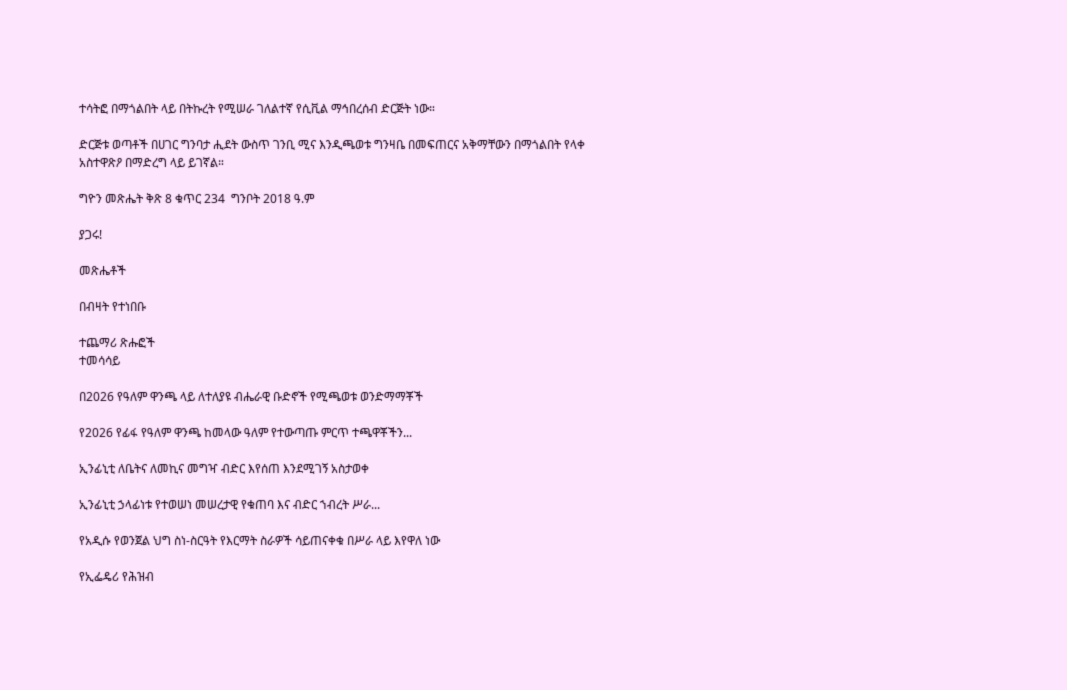ተሳትፎ በማጎልበት ላይ በትኩረት የሚሠራ ገለልተኛ የሲቪል ማኅበረሰብ ድርጅት ነው።

ድርጅቱ ወጣቶች በሀገር ግንባታ ሒደት ውስጥ ገንቢ ሚና እንዲጫወቱ ግንዛቤ በመፍጠርና አቅማቸውን በማጎልበት የላቀ አስተዋጽዖ በማድረግ ላይ ይገኛል።

ግዮን መጽሔት ቅጽ 8 ቁጥር 234  ግንቦት 2018 ዓ.ም

ያጋሩ!

መጽሔቶች

በብዛት የተነበቡ

ተጨማሪ ጽሑፎች
ተመሳሳይ

በ2026 የዓለም ዋንጫ ላይ ለተለያዩ ብሔራዊ ቡድኖች የሚጫወቱ ወንድማማቾች

የ2026 የፊፋ የዓለም ዋንጫ ከመላው ዓለም የተውጣጡ ምርጥ ተጫዋቾችን...

ኢንፊኒቲ ለቤትና ለመኪና መግዣ ብድር እየሰጠ እንደሚገኝ አስታወቀ

ኢንፊኒቲ ኃላፊነቱ የተወሠነ መሠረታዊ የቁጠባ እና ብድር ኀብረት ሥራ...

የአዲሱ የወንጀል ህግ ስነ-ስርዓት የእርማት ስራዎች ሳይጠናቀቁ በሥራ ላይ እየዋለ ነው

የኢፌዴሪ የሕዝብ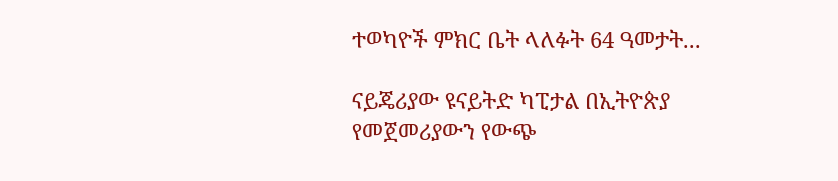ተወካዮች ምክር ቤት ላለፉት 64 ዓመታት...

ናይጄሪያው ዩናይትድ ካፒታል በኢትዮጵያ የመጀመሪያውን የውጭ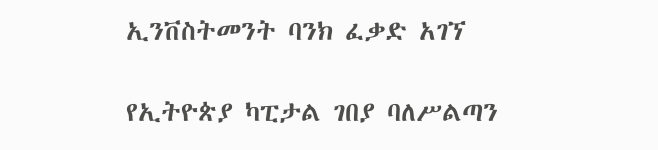ኢንቨስትመንት ባንክ ፈቃድ አገኘ

የኢትዮጵያ ካፒታል ገበያ ባለሥልጣን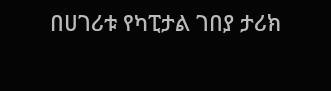በሀገሪቱ የካፒታል ገበያ ታሪክ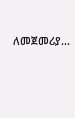ለመጀመሪያ...